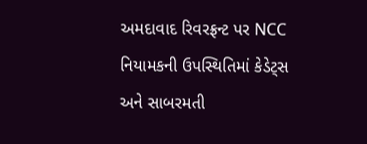અમદાવાદ રિવરફ્રન્ટ પર NCC નિયામકની ઉપસ્થિતિમાં કેડેટ્સ અને સાબરમતી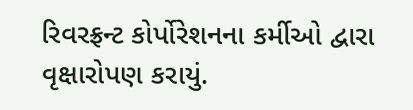રિવરફ્રન્ટ કોર્પોરેશનના કર્મીઓ દ્વારા વૃક્ષારોપણ કરાયું.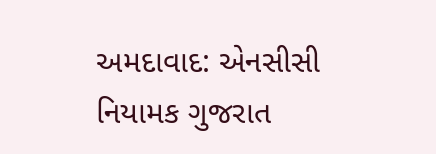અમદાવાદ: એનસીસી નિયામક ગુજરાત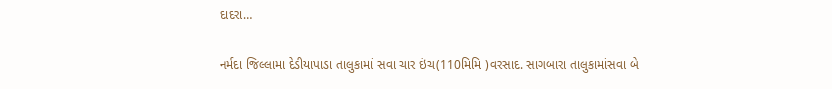દાદરા…

નર્મદા જિલ્લામા દેડીયાપાડા તાલુકામાં સવા ચાર ઇંચ(110મિમિ )વરસાદ. સાગબારા તાલુકામાંસવા બે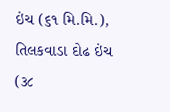ઇંચ (૬૧ મિ.મિ.), તિલકવાડા દોઢ ઇંચ (૩૮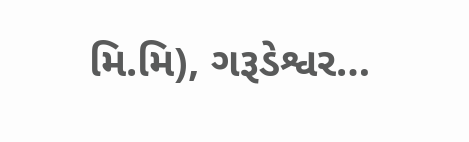મિ.મિ), ગરૂડેશ્વર…